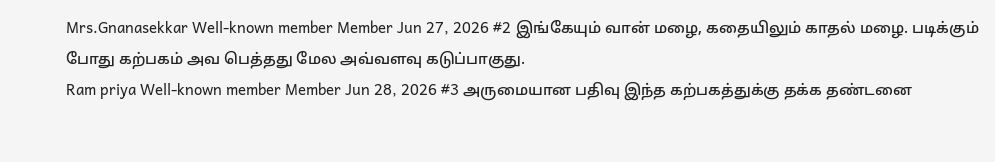Mrs.Gnanasekkar Well-known member Member Jun 27, 2026 #2 இங்கேயும் வான் மழை, கதையிலும் காதல் மழை. படிக்கும் போது கற்பகம் அவ பெத்தது மேல அவ்வளவு கடுப்பாகுது.
Ram priya Well-known member Member Jun 28, 2026 #3 அருமையான பதிவு இந்த கற்பகத்துக்கு தக்க தண்டனை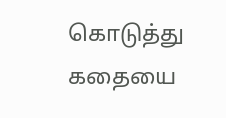கொடுத்து கதையை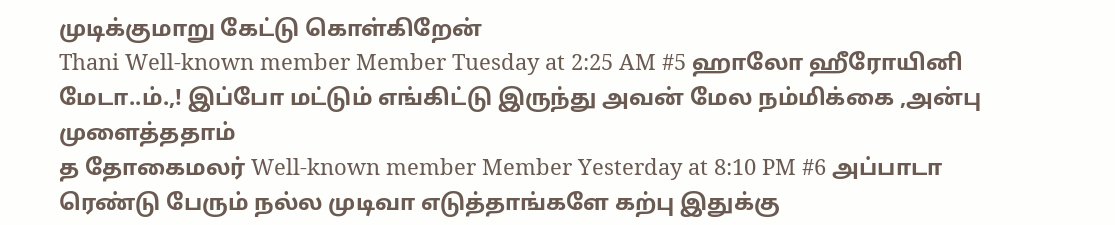முடிக்குமாறு கேட்டு கொள்கிறேன்
Thani Well-known member Member Tuesday at 2:25 AM #5 ஹாலோ ஹீரோயினி மேடா..ம்.,! இப்போ மட்டும் எங்கிட்டு இருந்து அவன் மேல நம்மிக்கை ,அன்பு முளைத்ததாம்
த தோகைமலர் Well-known member Member Yesterday at 8:10 PM #6 அப்பாடா ரெண்டு பேரும் நல்ல முடிவா எடுத்தாங்களே கற்பு இதுக்கு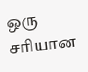ஒரு சரியான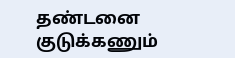தண்டனை குடுக்கணும்